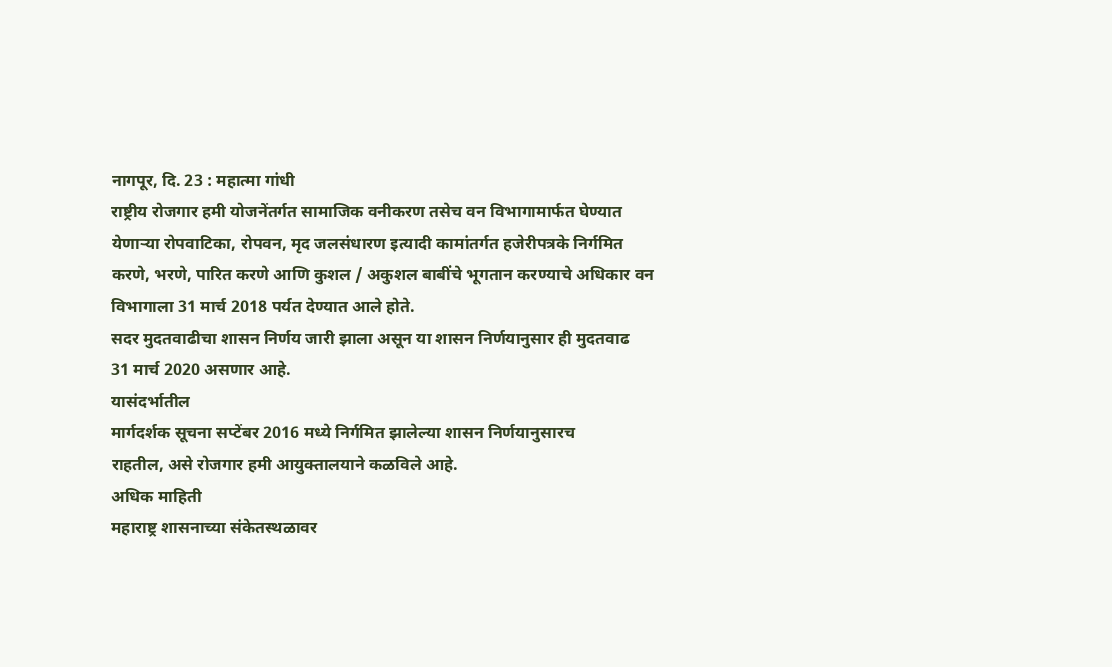नागपूर, दि. 23 : महात्मा गांधी
राष्ट्रीय रोजगार हमी योजनेंतर्गत सामाजिक वनीकरण तसेच वन विभागामार्फत घेण्यात
येणाऱ्या रोपवाटिका, रोपवन, मृद जलसंधारण इत्यादी कामांतर्गत हजेरीपत्रके निर्गमित
करणे, भरणे, पारित करणे आणि कुशल / अकुशल बाबींचे भूगतान करण्याचे अधिकार वन
विभागाला 31 मार्च 2018 पर्यत देण्यात आले होते.
सदर मुदतवाढीचा शासन निर्णय जारी झाला असून या शासन निर्णयानुसार ही मुदतवाढ
31 मार्च 2020 असणार आहे.
यासंदर्भातील
मार्गदर्शक सूचना सप्टेंबर 2016 मध्ये निर्गमित झालेल्या शासन निर्णयानुसारच
राहतील, असे रोजगार हमी आयुक्तालयाने कळविले आहे.
अधिक माहिती
महाराष्ट्र शासनाच्या संकेतस्थळावर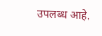उपलब्ध आहे.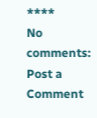****
No comments:
Post a Comment